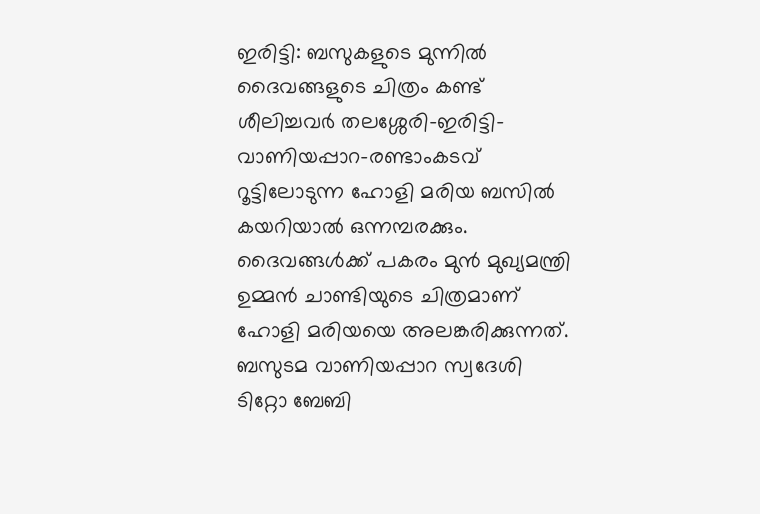ഇരിട്ടി: ബസുകളുടെ മുന്നില്‍ ദൈവങ്ങളുടെ ചിത്രം കണ്ട് ശീലിച്ചവര്‍ തലശ്ശേരി-ഇരിട്ടി-വാണിയപ്പാറ-രണ്ടാംകടവ് റൂട്ടിലോടുന്ന ഹോളി മരിയ ബസില്‍ കയറിയാല്‍ ഒന്നമ്പരക്കും. ദൈവങ്ങള്‍ക്ക് പകരം മുന്‍ മുഖ്യമന്ത്രി ഉമ്മന്‍ ചാണ്ടിയുടെ ചിത്രമാണ് ഹോളി മരിയയെ അലങ്കരിക്കുന്നത്. ബസുടമ വാണിയപ്പാറ സ്വദേശി ടിറ്റോ ബേബി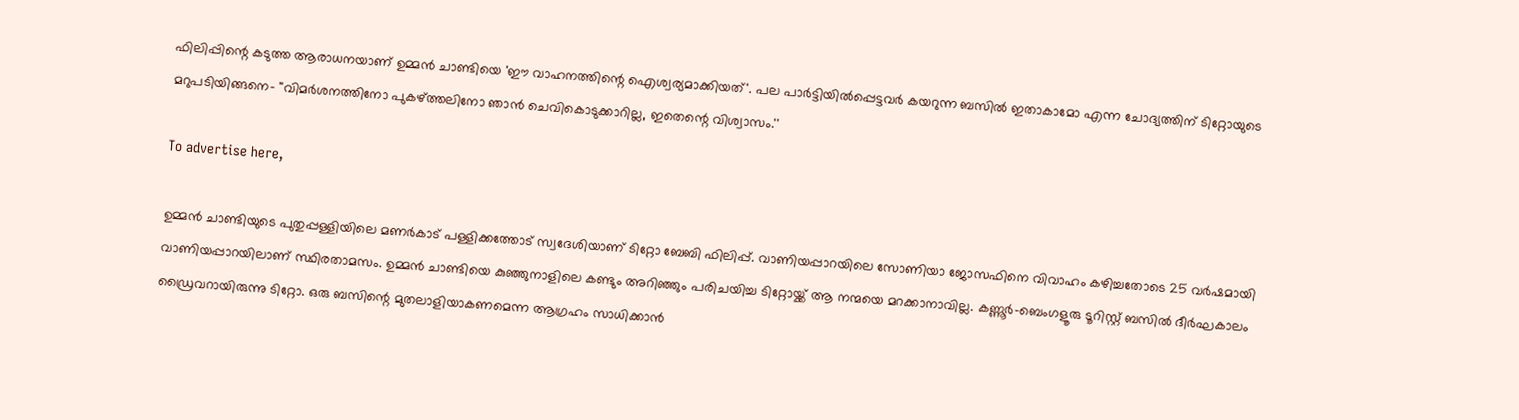ഫിലിപ്പിന്റെ കടുത്ത ആരാധനയാണ് ഉമ്മന്‍ ചാണ്ടിയെ 'ഈ വാഹനത്തിന്റെ ഐശ്വര്യമാക്കിയത്'. പല പാര്‍ട്ടിയില്‍പ്പെട്ടവര്‍ കയറുന്ന ബസില്‍ ഇതാകാമോ എന്ന ചോദ്യത്തിന് ടിറ്റോയുടെ മറുപടിയിങ്ങനെ- ''വിമര്‍ശനത്തിനോ പുകഴ്ത്തലിനോ ഞാന്‍ ചെവികൊടുക്കാറില്ല, ഇതെന്റെ വിശ്വാസം.''

To advertise here,

ഉമ്മന്‍ ചാണ്ടിയുടെ പുതുപ്പള്ളിയിലെ മണര്‍കാട് പള്ളിക്കത്തോട് സ്വദേശിയാണ് ടിറ്റോ ബേബി ഫിലിപ്പ്. വാണിയപ്പാറയിലെ സോണിയാ ജോസഫിനെ വിവാഹം കഴിച്ചതോടെ 25 വര്‍ഷമായി വാണിയപ്പാറയിലാണ് സ്ഥിരതാമസം. ഉമ്മന്‍ ചാണ്ടിയെ കുഞ്ഞുനാളിലെ കണ്ടും അറിഞ്ഞും പരിചയിച്ച ടിറ്റോയ്ക്ക് ആ നന്മയെ മറക്കാനാവില്ല. കണ്ണൂര്‍-ബെംഗളൂരു ടൂറിസ്റ്റ് ബസില്‍ ദീര്‍ഘകാലം ഡ്രൈവറായിരുന്നു ടിറ്റോ. ഒരു ബസിന്റെ മുതലാളിയാകണമെന്ന ആഗ്രഹം സാധിക്കാന്‍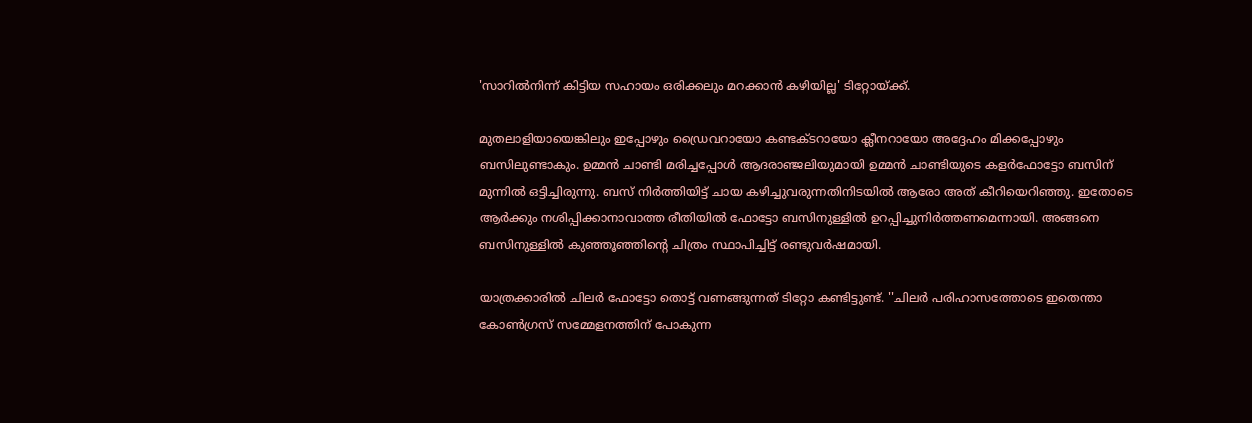'സാറില്‍നിന്ന് കിട്ടിയ സഹായം ഒരിക്കലും മറക്കാന്‍ കഴിയില്ല' ടിറ്റോയ്ക്ക്.

മുതലാളിയായെങ്കിലും ഇപ്പോഴും ഡ്രൈവറായോ കണ്ടക്ടറായോ ക്ലീനറായോ അദ്ദേഹം മിക്കപ്പോഴും ബസിലുണ്ടാകും. ഉമ്മന്‍ ചാണ്ടി മരിച്ചപ്പോള്‍ ആദരാഞ്ജലിയുമായി ഉമ്മന്‍ ചാണ്ടിയുടെ കളര്‍ഫോട്ടോ ബസിന് മുന്നില്‍ ഒട്ടിച്ചിരുന്നു. ബസ് നിര്‍ത്തിയിട്ട് ചായ കഴിച്ചുവരുന്നതിനിടയില്‍ ആരോ അത് കീറിയെറിഞ്ഞു. ഇതോടെ ആര്‍ക്കും നശിപ്പിക്കാനാവാത്ത രീതിയില്‍ ഫോട്ടോ ബസിനുള്ളില്‍ ഉറപ്പിച്ചുനിര്‍ത്തണമെന്നായി. അങ്ങനെ ബസിനുള്ളില്‍ കുഞ്ഞൂഞ്ഞിന്റെ ചിത്രം സ്ഥാപിച്ചിട്ട് രണ്ടുവര്‍ഷമായി.

യാത്രക്കാരില്‍ ചിലര്‍ ഫോട്ടോ തൊട്ട് വണങ്ങുന്നത് ടിറ്റോ കണ്ടിട്ടുണ്ട്. ''ചിലര്‍ പരിഹാസത്തോടെ ഇതെന്താ കോണ്‍ഗ്രസ് സമ്മേളനത്തിന് പോകുന്ന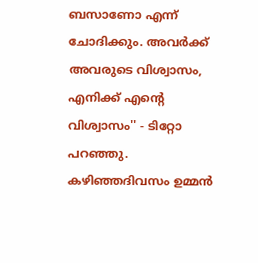ബസാണോ എന്ന് ചോദിക്കും. അവര്‍ക്ക് അവരുടെ വിശ്വാസം, എനിക്ക് എന്റെ വിശ്വാസം'' - ടിറ്റോ പറഞ്ഞു. കഴിഞ്ഞദിവസം ഉമ്മന്‍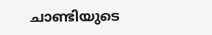ചാണ്ടിയുടെ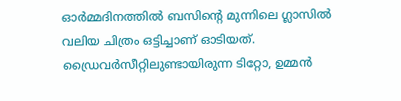ഓര്‍മ്മദിനത്തില്‍ ബസിന്റെ മുന്നിലെ ഗ്ലാസില്‍ വലിയ ചിത്രം ഒട്ടിച്ചാണ് ഓടിയത്. ഡ്രൈവര്‍സീറ്റിലുണ്ടായിരുന്ന ടിറ്റോ, ഉമ്മന്‍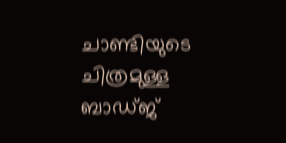ചാണ്ടിയുടെ ചിത്രമുള്ള ബാഡ്ജ്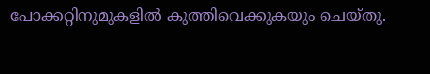പോക്കറ്റിനുമുകളില്‍ കുത്തിവെക്കുകയും ചെയ്തു.